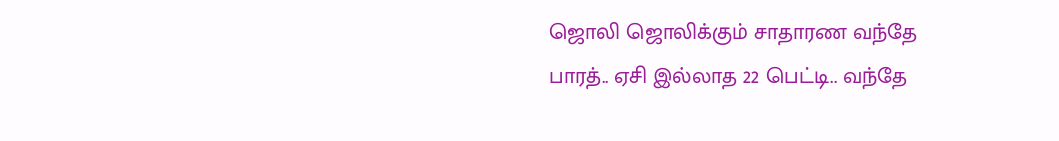ஜொலி ஜொலிக்கும் சாதாரண வந்தே பாரத்.. ஏசி இல்லாத 22 பெட்டி.. வந்தே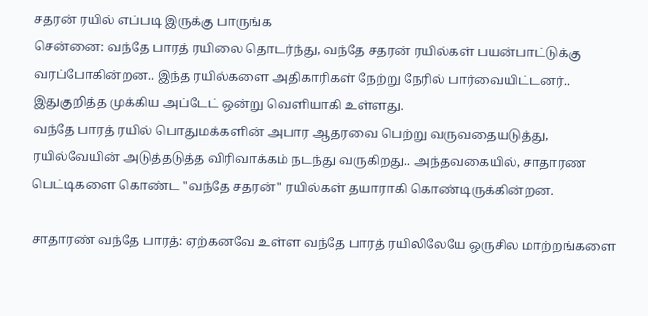சதரன் ரயில் எப்படி இருக்கு பாருங்க
சென்னை: வந்தே பாரத் ரயிலை தொடர்ந்து, வந்தே சதரன் ரயில்கள் பயன்பாட்டுக்கு வரப்போகின்றன.. இந்த ரயில்களை அதிகாரிகள் நேற்று நேரில் பார்வையிட்டனர்.. இதுகுறித்த முக்கிய அப்டேட் ஒன்று வெளியாகி உள்ளது.
வந்தே பாரத் ரயில் பொதுமக்களின் அபார ஆதரவை பெற்று வருவதையடுத்து, ரயில்வேயின் அடுத்தடுத்த விரிவாக்கம் நடந்து வருகிறது.. அந்தவகையில், சாதாரண பெட்டிகளை கொண்ட "வந்தே சதரன்" ரயில்கள் தயாராகி கொண்டிருக்கின்றன.

சாதாரண் வந்தே பாரத்: ஏற்கனவே உள்ள வந்தே பாரத் ரயிலிலேயே ஒருசில மாற்றங்களை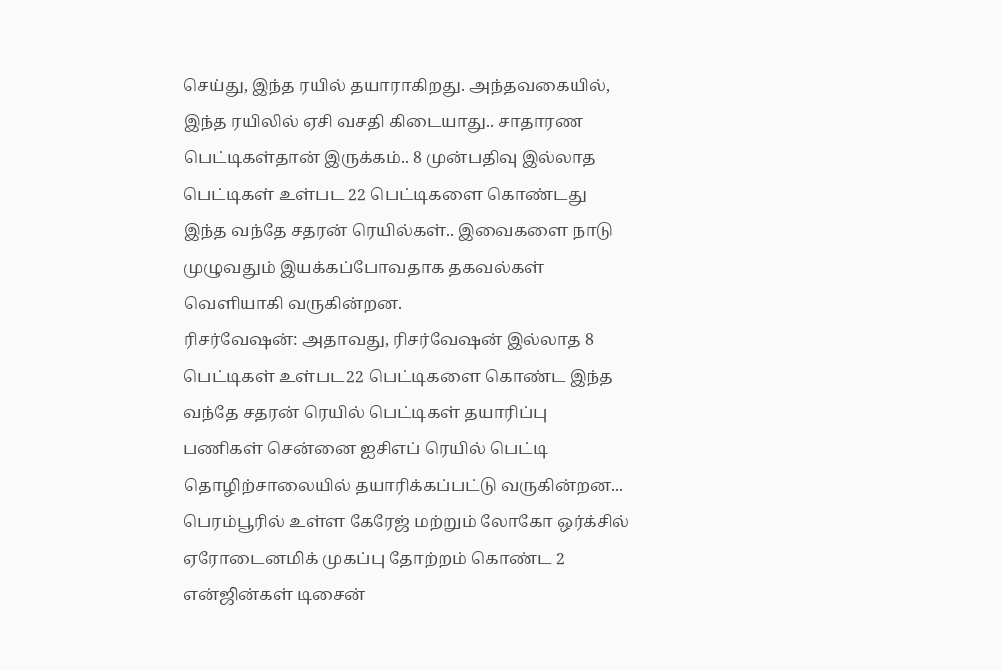செய்து, இந்த ரயில் தயாராகிறது. அந்தவகையில், இந்த ரயிலில் ஏசி வசதி கிடையாது.. சாதாரண பெட்டிகள்தான் இருக்கம்.. 8 முன்பதிவு இல்லாத பெட்டிகள் உள்பட 22 பெட்டிகளை கொண்டது இந்த வந்தே சதரன் ரெயில்கள்.. இவைகளை நாடு முழுவதும் இயக்கப்போவதாக தகவல்கள் வெளியாகி வருகின்றன.
ரிசர்வேஷன்: அதாவது, ரிசர்வேஷன் இல்லாத 8 பெட்டிகள் உள்பட22 பெட்டிகளை கொண்ட இந்த வந்தே சதரன் ரெயில் பெட்டிகள் தயாரிப்பு பணிகள் சென்னை ஐசிஎப் ரெயில் பெட்டி தொழிற்சாலையில் தயாரிக்கப்பட்டு வருகின்றன... பெரம்பூரில் உள்ள கேரேஜ் மற்றும் லோகோ ஒர்க்சில் ஏரோடைனமிக் முகப்பு தோற்றம் கொண்ட 2 என்ஜின்கள் டிசைன்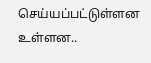செய்யப்பட்டுள்ளன உள்ளன..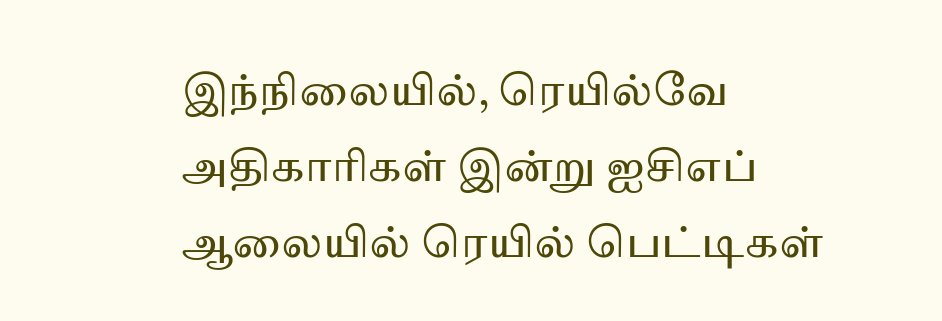இந்நிலையில், ரெயில்வே அதிகாரிகள் இன்று ஐசிஎப் ஆலையில் ரெயில் பெட்டிகள்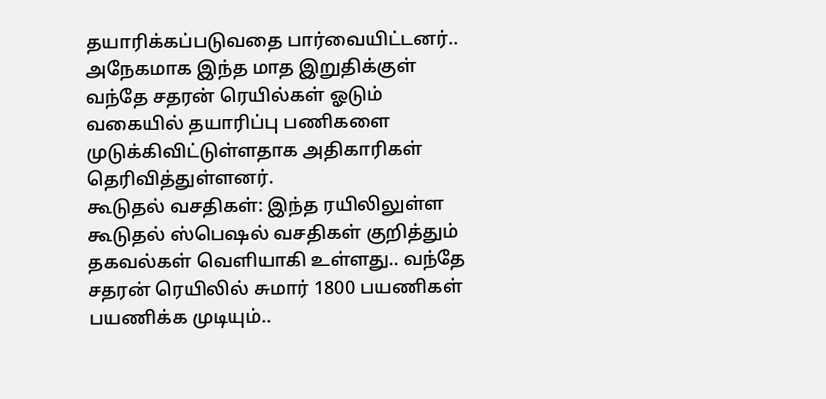தயாரிக்கப்படுவதை பார்வையிட்டனர்.. அநேகமாக இந்த மாத இறுதிக்குள் வந்தே சதரன் ரெயில்கள் ஓடும் வகையில் தயாரிப்பு பணிகளை முடுக்கிவிட்டுள்ளதாக அதிகாரிகள் தெரிவித்துள்ளனர்.
கூடுதல் வசதிகள்: இந்த ரயிலிலுள்ள கூடுதல் ஸ்பெஷல் வசதிகள் குறித்தும் தகவல்கள் வெளியாகி உள்ளது.. வந்தே சதரன் ரெயிலில் சுமார் 1800 பயணிகள் பயணிக்க முடியும்..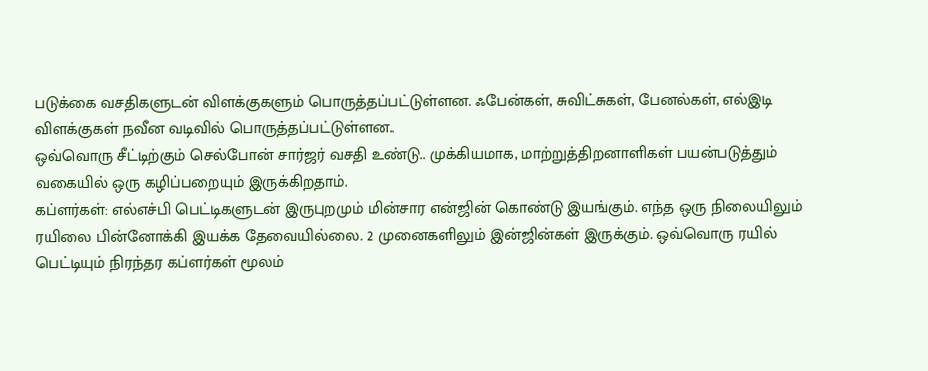படுக்கை வசதிகளுடன் விளக்குகளும் பொருத்தப்பட்டுள்ளன. ஃபேன்கள், சுவிட்சுகள், பேனல்கள், எல்இடி விளக்குகள் நவீன வடிவில் பொருத்தப்பட்டுள்ளன..
ஒவ்வொரு சீட்டிற்கும் செல்போன் சார்ஜர் வசதி உண்டு.. முக்கியமாக, மாற்றுத்திறனாளிகள் பயன்படுத்தும் வகையில் ஒரு கழிப்பறையும் இருக்கிறதாம்.
கப்ளர்கள்: எல்எச்பி பெட்டிகளுடன் இருபுறமும் மின்சார என்ஜின் கொண்டு இயங்கும். எந்த ஒரு நிலையிலும் ரயிலை பின்னோக்கி இயக்க தேவையில்லை. 2 முனைகளிலும் இன்ஜின்கள் இருக்கும். ஒவ்வொரு ரயில் பெட்டியும் நிரந்தர கப்ளர்கள் மூலம்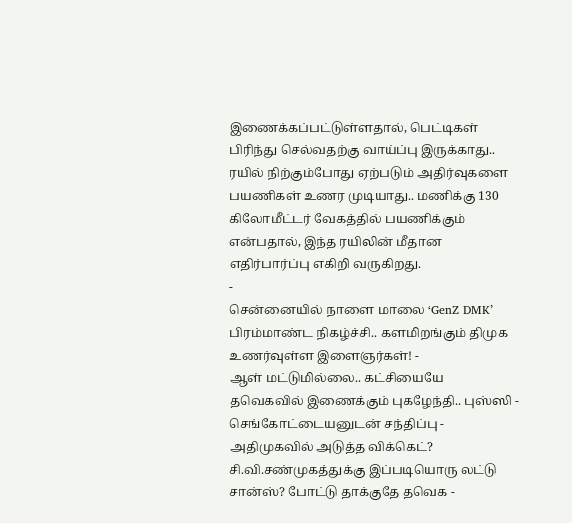இணைக்கப்பட்டுள்ளதால், பெட்டிகள் பிரிந்து செல்வதற்கு வாய்ப்பு இருக்காது.. ரயில் நிற்கும்போது ஏற்படும் அதிர்வுகளை பயணிகள் உணர முடியாது.. மணிக்கு 130 கிலோமீட்டர் வேகத்தில் பயணிக்கும் என்பதால், இந்த ரயிலின் மீதான எதிர்பார்ப்பு எகிறி வருகிறது.
-
சென்னையில் நாளை மாலை ‘GenZ DMK’ பிரம்மாண்ட நிகழ்ச்சி.. களமிறங்கும் திமுக உணர்வுள்ள இளைஞர்கள்! -
ஆள் மட்டுமில்லை.. கட்சியையே தவெகவில் இணைக்கும் புகழேந்தி.. புஸ்ஸி - செங்கோட்டையனுடன் சந்திப்பு -
அதிமுகவில் அடுத்த விக்கெட்? சி.வி.சண்முகத்துக்கு இப்படியொரு லட்டு சான்ஸ்? போட்டு தாக்குதே தவெக -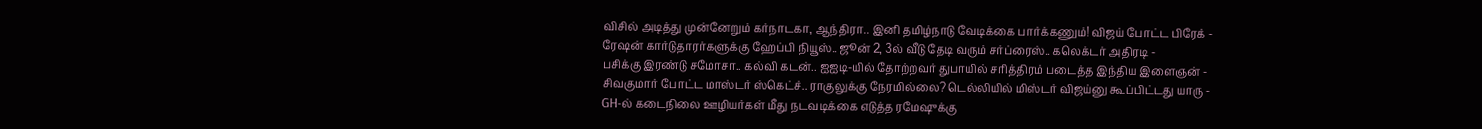விசில் அடித்து முன்னேறும் கர்நாடகா, ஆந்திரா.. இனி தமிழ்நாடு வேடிக்கை பார்க்கணும்! விஜய் போட்ட பிரேக் -
ரேஷன் கார்டுதாரர்களுக்கு ஹேப்பி நியூஸ்.. ஜூன் 2, 3ல் வீடு தேடி வரும் சர்ப்ரைஸ்.. கலெக்டர் அதிரடி -
பசிக்கு இரண்டு சமோசா.. கல்வி கடன்.. ஐஐடி-யில் தோற்றவர் துபாயில் சரித்திரம் படைத்த இந்திய இளைஞன் -
சிவகுமார் போட்ட மாஸ்டர் ஸ்கெட்ச்.. ராகுலுக்கு நேரமில்லை? டெல்லியில் மிஸ்டர் விஜய்னு கூப்பிட்டது யாரு -
GH-ல் கடைநிலை ஊழியர்கள் மீது நடவடிக்கை எடுத்த ரமேஷுக்கு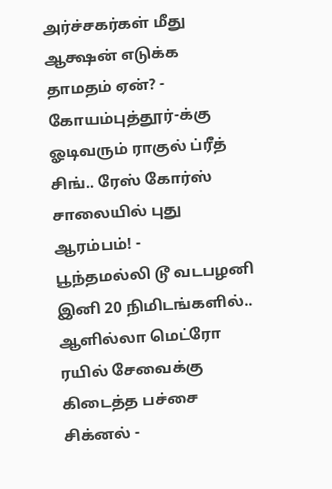அர்ச்சகர்கள் மீது ஆக்ஷன் எடுக்க தாமதம் ஏன்? -
கோயம்புத்தூர்-க்கு ஓடிவரும் ராகுல் ப்ரீத் சிங்.. ரேஸ் கோர்ஸ் சாலையில் புது ஆரம்பம்! -
பூந்தமல்லி டூ வடபழனி இனி 20 நிமிடங்களில்.. ஆளில்லா மெட்ரோ ரயில் சேவைக்கு கிடைத்த பச்சை சிக்னல் -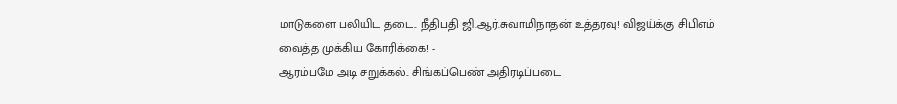மாடுகளை பலியிட தடை.. நீதிபதி ஜி.ஆர்.சுவாமிநாதன் உத்தரவு! விஜய்க்கு சிபிஎம் வைத்த முக்கிய கோரிக்கை! -
ஆரம்பமே அடி சறுக்கல்.. சிங்கப்பெண் அதிரடிப்படை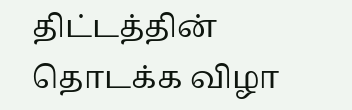திட்டத்தின் தொடக்க விழா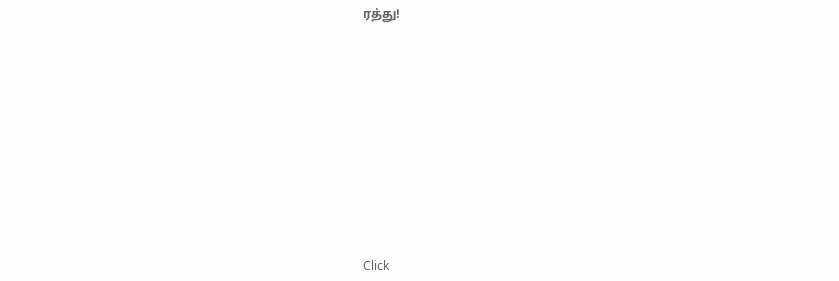ரத்து!












Click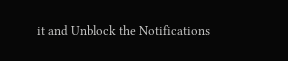it and Unblock the Notifications